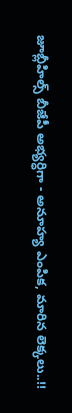జూబ్లీహిల్స్ బీజేపీ అభ్యర్ధిగా - అనూహ్య ఎంపిక, మారిన లెక్కలు..!!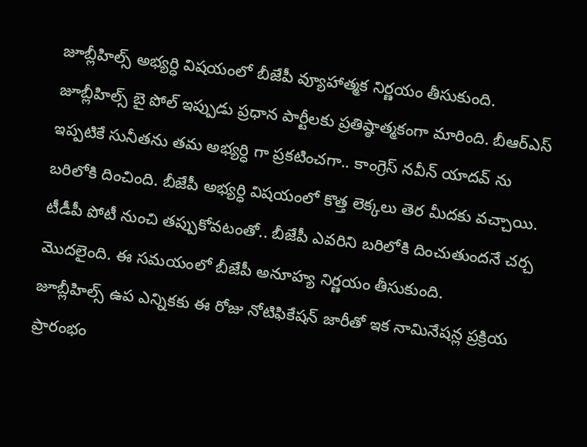జూబ్లీహిల్స్ అభ్యర్ధి విషయంలో బీజేపీ వ్యూహాత్మక నిర్ణయం తీసుకుంది. జూబ్లీహిల్స్ బై పోల్ ఇప్పుడు ప్రధాన పార్టీలకు ప్రతిష్ఠాత్మకంగా మారింది. బీఆర్ఎస్ ఇప్పటికే సునీతను తమ అభ్యర్ధి గా ప్రకటించగా.. కాంగ్రెస్ నవీన్ యాదవ్ ను బరిలోకి దించింది. బీజేపీ అభ్యర్ధి విషయంలో కొత్త లెక్కలు తెర మీదకు వచ్చాయి. టీడీపీ పోటీ నుంచి తప్పుకోవటంతో.. బీజేపీ ఎవరిని బరిలోకి దించుతుందనే చర్చ మొదలైంది. ఈ సమయంలో బీజేపీ అనూహ్య నిర్ణయం తీసుకుంది.
జూబ్లీహిల్స్ ఉప ఎన్నికకు ఈ రోజు నోటిఫికేషన్ జారీతో ఇక నామినేషన్ల ప్రక్రియ ప్రారంభం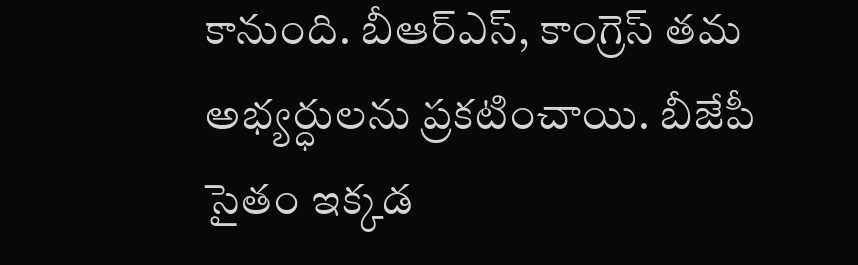కానుంది. బీఆర్ఎస్, కాంగ్రెస్ తమ అభ్యర్ధులను ప్రకటించాయి. బీజేపీ సైతం ఇక్కడ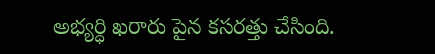అభ్యర్ధి ఖరారు పైన కసరత్తు చేసింది.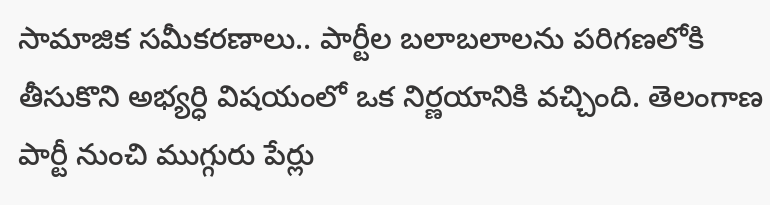సామాజిక సమీకరణాలు.. పార్టీల బలాబలాలను పరిగణలోకి తీసుకొని అభ్యర్ధి విషయంలో ఒక నిర్ణయానికి వచ్చింది. తెలంగాణ పార్టీ నుంచి ముగ్గురు పేర్లు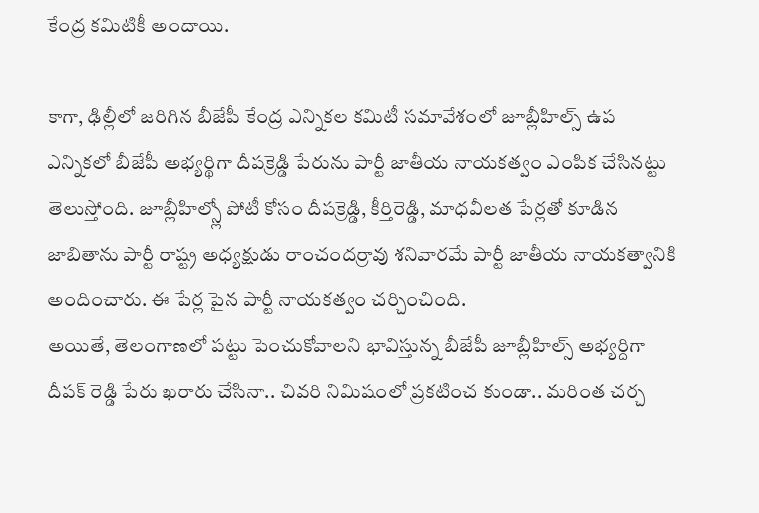కేంద్ర కమిటికీ అందాయి.

కాగా, ఢిల్లీలో జరిగిన బీజేపీ కేంద్ర ఎన్నికల కమిటీ సమావేశంలో జూబ్లీహిల్స్ ఉప ఎన్నికలో బీజేపీ అభ్యర్థిగా దీపక్రెడ్డి పేరును పార్టీ జాతీయ నాయకత్వం ఎంపిక చేసినట్టు తెలుస్తోంది. జూబ్లీహిల్స్లో పోటీ కోసం దీపక్రెడ్డి, కీర్తిరెడ్డి, మాధవీలత పేర్లతో కూడిన జాబితాను పార్టీ రాష్ట్ర అధ్యక్షుడు రాంచందర్రావు శనివారమే పార్టీ జాతీయ నాయకత్వానికి అందించారు. ఈ పేర్ల పైన పార్టీ నాయకత్వం చర్చించింది.
అయితే, తెలంగాణలో పట్టు పెంచుకోవాలని భావిస్తున్న బీజేపీ జూబ్లీహిల్స్ అభ్యర్దిగా దీపక్ రెడ్డి పేరు ఖరారు చేసినా.. చివరి నిమిషంలో ప్రకటించ కుండా.. మరింత చర్చ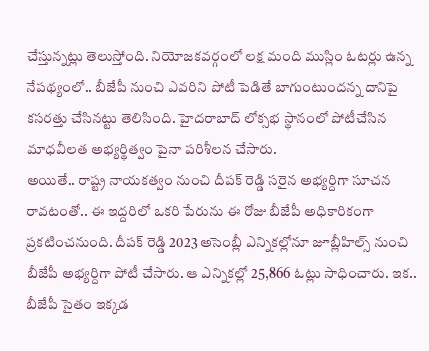చేస్తున్నట్లు తెలుస్తోంది. నియోజకవర్గంలో లక్ష మంది ముస్లిం ఓటర్లు ఉన్న నేపథ్యంలో.. బీజేపీ నుంచి ఎవరిని పోటీ పెడితే బాగుంటుందన్న దానిపై కసరత్తు చేసినట్టు తెలిసింది. హైదరాబాద్ లోక్సభ స్థానంలో పోటీచేసిన మాధవీలత అభ్యర్థిత్వం పైనా పరిశీలన చేసారు.
అయితే.. రాష్ట్ర నాయకత్వం నుంచి దీపక్ రెడ్డి సరైన అభ్యర్దిగా సూచన రావటంతో.. ఈ ఇద్దరిలో ఒకరి పేరును ఈ రోజు బీజేపీ అధికారికంగా ప్రకటించనుంది. దీపక్ రెడ్డి 2023 అసెంబ్లీ ఎన్నికల్లోనూ జూబ్లీహిల్స్ నుంచి బీజేపీ అభ్యర్దిగా పోటీ చేసారు. ఆ ఎన్నికల్లో 25,866 ఓట్లు సాధించారు. ఇక.. బీజేపీ సైతం ఇక్కడ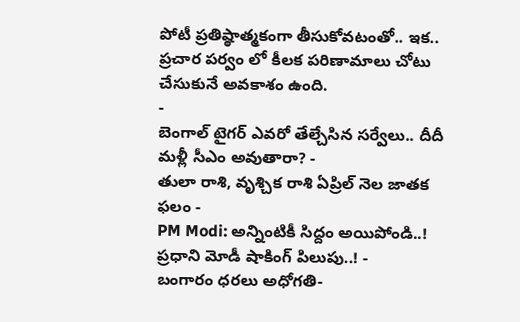పోటీ ప్రతిష్ఠాత్మకంగా తీసుకోవటంతో.. ఇక.. ప్రచార పర్వం లో కీలక పరిణామాలు చోటు చేసుకునే అవకాశం ఉంది.
-
బెంగాల్ టైగర్ ఎవరో తేల్చేసిన సర్వేలు.. దీదీ మళ్లీ సీఎం అవుతారా? -
తులా రాశి, వృశ్చిక రాశి ఏప్రిల్ నెల జాతక ఫలం -
PM Modi: అన్నింటికీ సిద్దం అయిపోండి..! ప్రధాని మోడీ షాకింగ్ పిలుపు..! -
బంగారం ధరలు అధోగతి-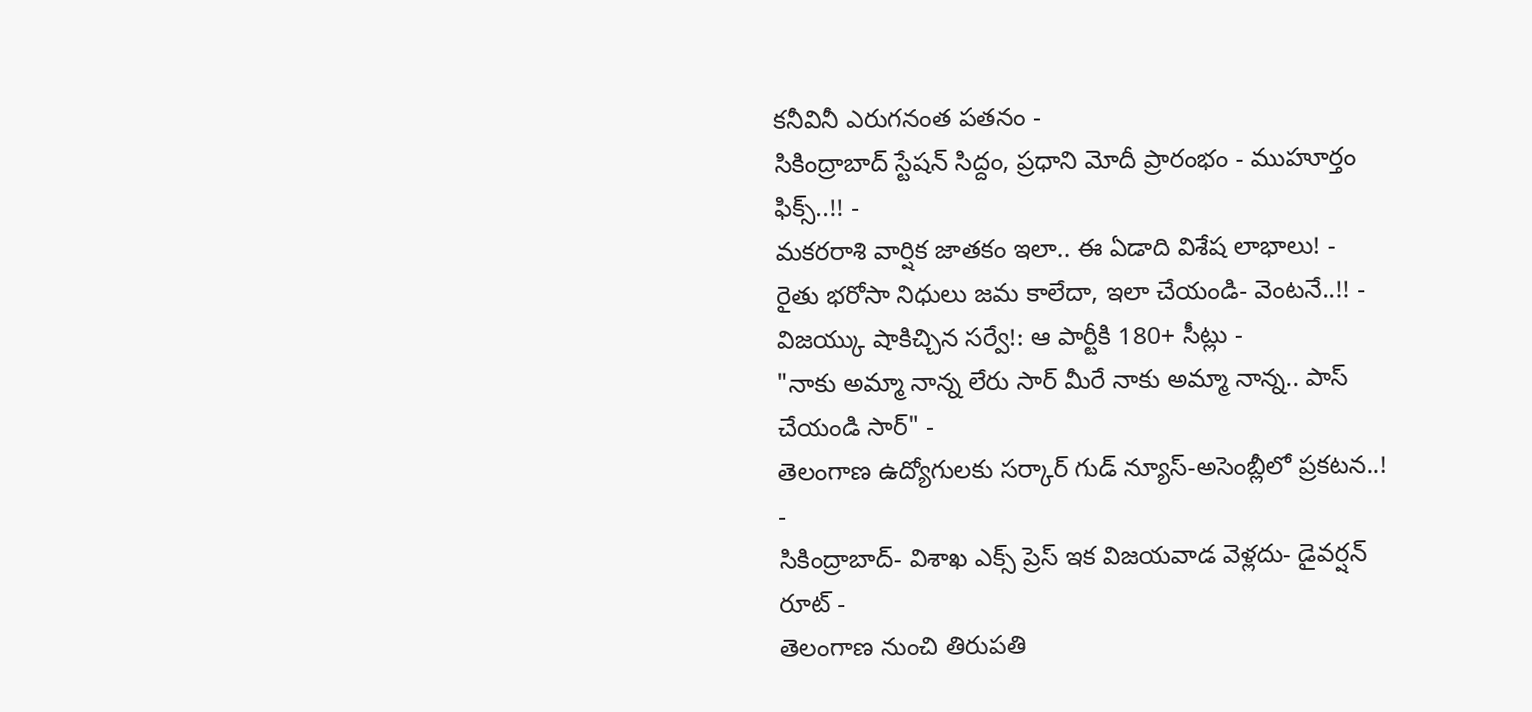కనీవినీ ఎరుగనంత పతనం -
సికింద్రాబాద్ స్టేషన్ సిద్దం, ప్రధాని మోదీ ప్రారంభం - ముహూర్తం ఫిక్స్..!! -
మకరరాశి వార్షిక జాతకం ఇలా.. ఈ ఏడాది విశేష లాభాలు! -
రైతు భరోసా నిధులు జమ కాలేదా, ఇలా చేయండి- వెంటనే..!! -
విజయ్కు షాకిచ్చిన సర్వే!: ఆ పార్టీకి 180+ సీట్లు -
"నాకు అమ్మా నాన్న లేరు సార్ మీరే నాకు అమ్మా నాన్న.. పాస్ చేయండి సార్" -
తెలంగాణ ఉద్యోగులకు సర్కార్ గుడ్ న్యూస్-అసెంబ్లీలో ప్రకటన..! -
సికింద్రాబాద్- విశాఖ ఎక్స్ ప్రెస్ ఇక విజయవాడ వెళ్లదు- డైవర్షన్ రూట్ -
తెలంగాణ నుంచి తిరుపతి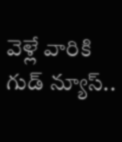వెళ్లే వారికి గుడ్ న్యూస్..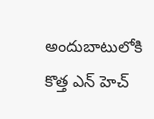అందుబాటులోకి కొత్త ఎన్ హెచ్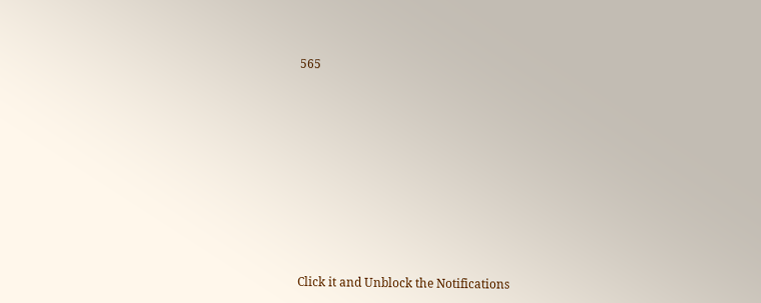565












Click it and Unblock the Notifications